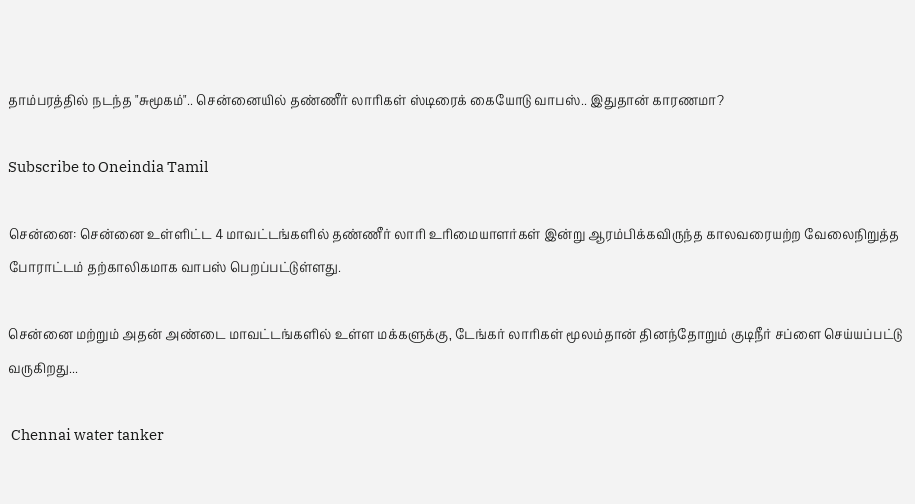தாம்பரத்தில் நடந்த "சுமூகம்".. சென்னையில் தண்ணீர் லாரிகள் ஸ்டிரைக் கையோடு வாபஸ்.. இதுதான் காரணமா?

Subscribe to Oneindia Tamil

சென்னை: சென்னை உள்ளிட்ட 4 மாவட்டங்களில் தண்ணீர் லாரி உரிமையாளர்கள் இன்று ஆரம்பிக்கவிருந்த காலவரையற்ற வேலைநிறுத்த போராட்டம் தற்காலிகமாக வாபஸ் பெறப்பட்டுள்ளது.

சென்னை மற்றும் அதன் அண்டை மாவட்டங்களில் உள்ள மக்களுக்கு, டேங்கர் லாரிகள் மூலம்தான் தினந்தோறும் குடிநீர் சப்ளை செய்யப்பட்டு வருகிறது...

 Chennai water tanker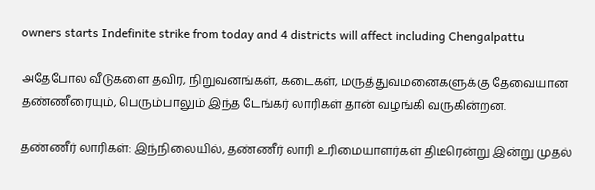owners starts Indefinite strike from today and 4 districts will affect including Chengalpattu

அதேபோல வீடுகளை தவிர, நிறுவனங்கள், கடைகள், மருத்துவமனைகளுக்கு தேவையான தண்ணீரையும், பெரும்பாலும் இந்த டேங்கர் லாரிகள் தான் வழங்கி வருகின்றன.

தண்ணீர் லாரிகள்: இந்நிலையில், தண்ணீர் லாரி உரிமையாளர்கள் திடீரென்று இன்று முதல்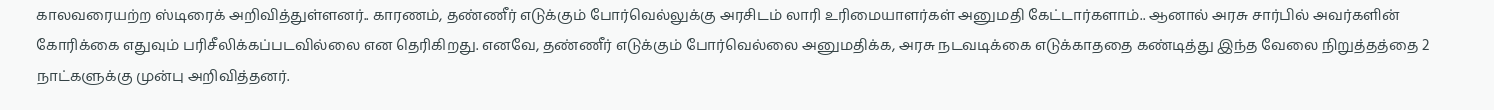காலவரையற்ற ஸ்டிரைக் அறிவித்துள்ளனர்.. காரணம், தண்ணீர் எடுக்கும் போர்வெல்லுக்கு அரசிடம் லாரி உரிமையாளர்கள் அனுமதி கேட்டார்களாம்.. ஆனால் அரசு சார்பில் அவர்களின் கோரிக்கை எதுவும் பரிசீலிக்கப்படவில்லை என தெரிகிறது. எனவே, தண்ணீர் எடுக்கும் போர்வெல்லை அனுமதிக்க, அரசு நடவடிக்கை எடுக்காததை கண்டித்து இந்த வேலை நிறுத்தத்தை 2 நாட்களுக்கு முன்பு அறிவித்தனர்.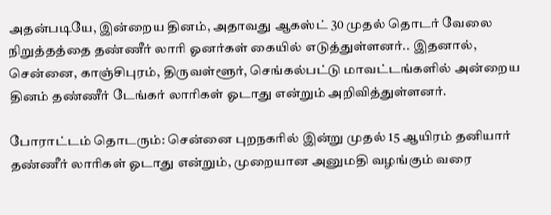அதன்படியே, இன்றைய தினம், அதாவது ஆகஸ்ட் 30 முதல் தொடர் வேலை நிறுத்தத்தை தண்ணீர் லாரி ஓனர்கள் கையில் எடுத்துள்ளனர்.. இதனால், சென்னை, காஞ்சிபுரம், திருவள்ளூர், செங்கல்பட்டு மாவட்டங்களில் அன்றைய தினம் தண்ணீர் டேங்கர் லாரிகள் ஓடாது என்றும் அறிவித்துள்ளனர்.

போராட்டம் தொடரும்: சென்னை புறநகரில் இன்று முதல் 15 ஆயிரம் தனியார் தண்ணீர் லாரிகள் ஓடாது என்றும், முறையான அனுமதி வழங்கும் வரை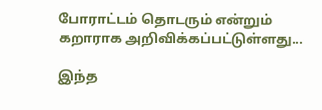போராட்டம் தொடரும் என்றும் கறாராக அறிவிக்கப்பட்டுள்ளது...

இந்த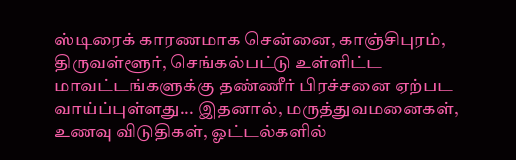ஸ்டிரைக் காரணமாக சென்னை, காஞ்சிபுரம், திருவள்ளூர், செங்கல்பட்டு உள்ளிட்ட மாவட்டங்களுக்கு தண்ணீர் பிரச்சனை ஏற்பட வாய்ப்புள்ளது... இதனால், மருத்துவமனைகள், உணவு விடுதிகள், ஓட்டல்களில்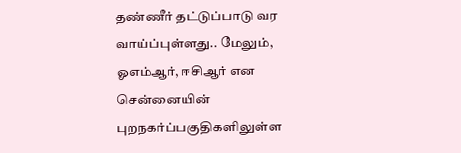தண்ணீர் தட்டுப்பாடு வர வாய்ப்புள்ளது.. மேலும், ஓஎம்ஆர், ஈசிஆர் என சென்னையின் புறநகர்ப்பகுதிகளிலுள்ள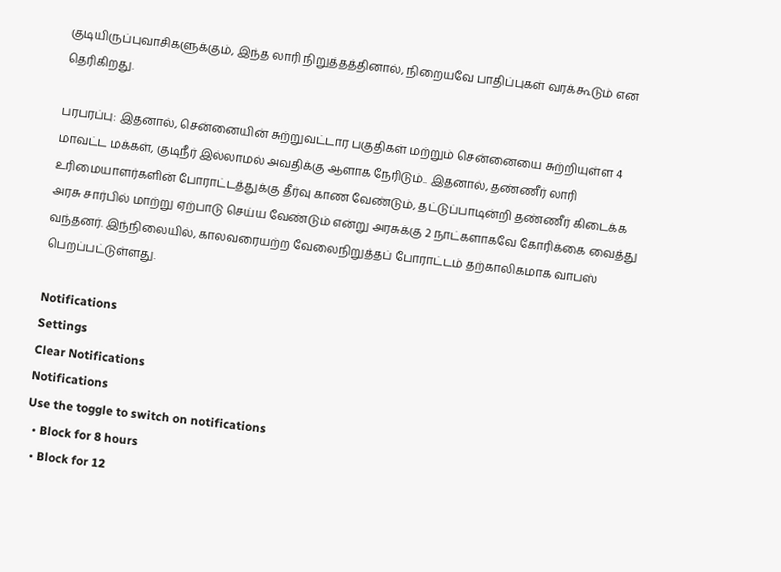குடியிருப்புவாசிகளுக்கும், இந்த லாரி நிறுத்தத்தினால், நிறையவே பாதிப்புகள் வரக்கூடும் என தெரிகிறது.

பரபரப்பு: இதனால், சென்னையின் சுற்றுவட்டார பகுதிகள் மற்றும் சென்னையை சுற்றியுள்ள 4 மாவட்ட மக்கள், குடிநீர் இல்லாமல் அவதிக்கு ஆளாக நேரிடும்.. இதனால், தண்ணீர் லாரி உரிமையாளர்களின் போராட்டத்துக்கு தீர்வு காண வேண்டும், தட்டுப்பாடின்றி தண்ணீர் கிடைக்க அரசு சார்பில் மாற்று ஏற்பாடு செய்ய வேண்டும் என்று அரசுக்கு 2 நாட்களாகவே கோரிக்கை வைத்து வந்தனர். இந்நிலையில், காலவரையற்ற வேலைநிறுத்தப் போராட்டம் தற்காலிகமாக வாபஸ் பெறப்பட்டுள்ளது.

Notifications
Settings
Clear Notifications
Notifications
Use the toggle to switch on notifications
  • Block for 8 hours
  • Block for 12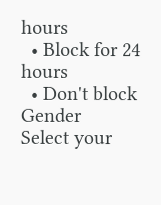hours
  • Block for 24 hours
  • Don't block
Gender
Select your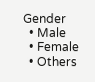Gender
  • Male
  • Female
  • Others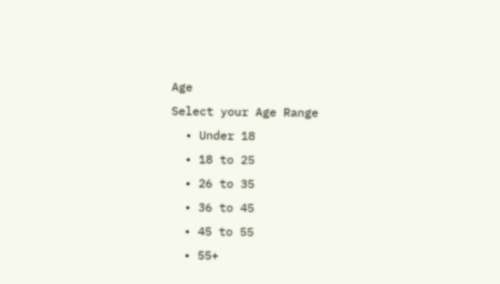Age
Select your Age Range
  • Under 18
  • 18 to 25
  • 26 to 35
  • 36 to 45
  • 45 to 55
  • 55+